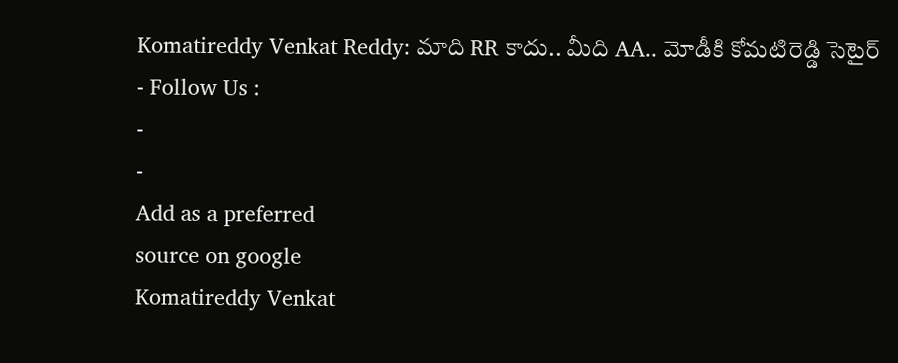Komatireddy Venkat Reddy: మాది RR కాదు.. మీది AA.. మోడీకి కోమటిరెడ్డి సెటైర్
- Follow Us :
-
-
Add as a preferred
source on google
Komatireddy Venkat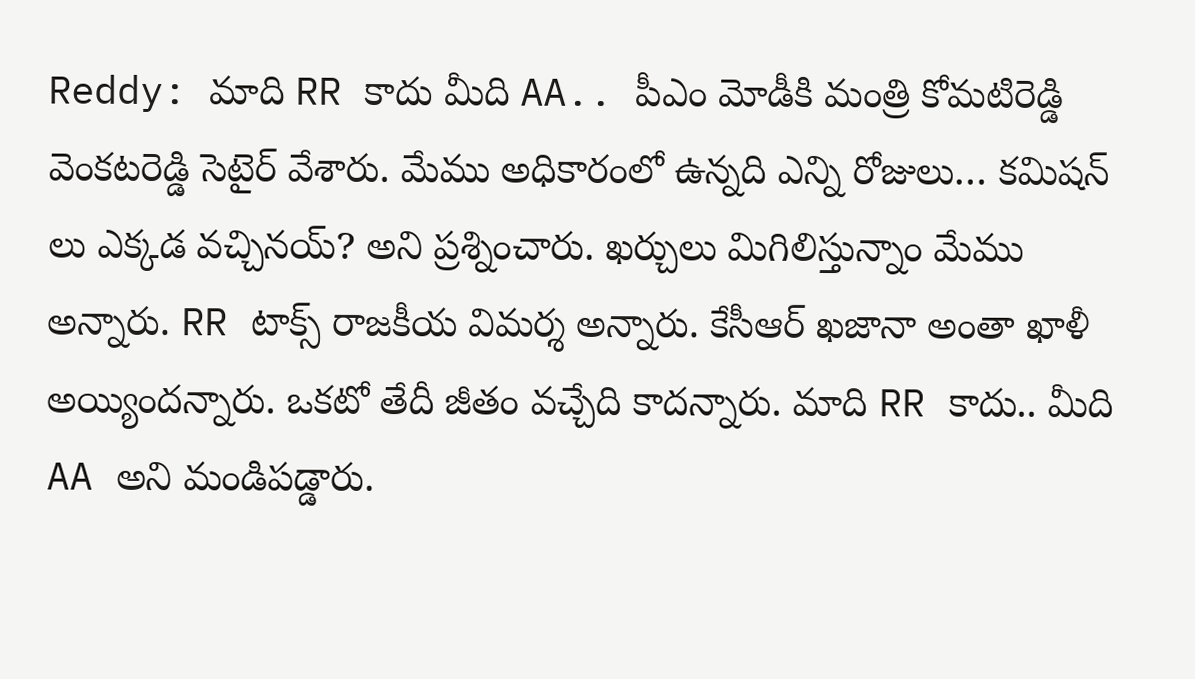Reddy: మాది RR కాదు మీది AA.. పీఎం మోడీకి మంత్రి కోమటిరెడ్డి వెంకటరెడ్డి సెటైర్ వేశారు. మేము అధికారంలో ఉన్నది ఎన్ని రోజులు… కమిషన్ లు ఎక్కడ వచ్చినయ్? అని ప్రశ్నించారు. ఖర్చులు మిగిలిస్తున్నాం మేము అన్నారు. RR టాక్స్ రాజకీయ విమర్శ అన్నారు. కేసీఆర్ ఖజానా అంతా ఖాళీ అయ్యిందన్నారు. ఒకటో తేదీ జీతం వచ్చేది కాదన్నారు. మాది RR కాదు.. మీది AA అని మండిపడ్డారు.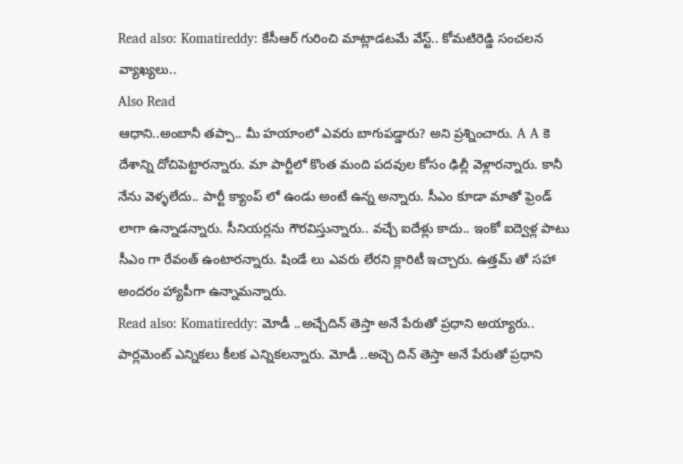Read also: Komatireddy: కేసీఆర్ గురించి మాట్లాడటమే వేస్ట్.. కోమటిరెడ్డి సంచలన వ్యాఖ్యలు..
Also Read
ఆధాని..అంబానీ తప్పా.. మీ హయాంలో ఎవరు బాగుపడ్డారు? అని ప్రశ్నించారు. A A కె దేశాన్ని దోచిపెట్టారన్నారు. మా పార్టీలో కొంత మంది పదవుల కోసం ఢిల్లీ వెళ్లారన్నారు. కానీ నేను వెళ్ళలేదు.. పార్టీ క్యాంప్ లో ఉండు అంటే ఉన్న అన్నారు. సీఎం కూడా మాతో ఫ్రెండ్ లాగా ఉన్నాడన్నారు. సీనియర్లను గౌరవిస్తున్నారు.. వచ్చే ఐదేళ్లు కాదు.. ఇంకో ఐద్వెళ్ల పాటు సీఎం గా రేవంత్ ఉంటారన్నారు. షిండే లు ఎవరు లేరని క్లారిటీ ఇచ్చారు. ఉత్తమ్ తో సహా అందరం హ్యాపీగా ఉన్నామన్నారు.
Read also: Komatireddy: మోడీ ..అచ్చేదిన్ తెస్తా అనే పేరుతో ప్రధాని అయ్యారు..
పార్లమెంట్ ఎన్నికలు కీలక ఎన్నికలన్నారు. మోడీ ..అచ్చె దిన్ తెస్తా అనే పేరుతో ప్రధాని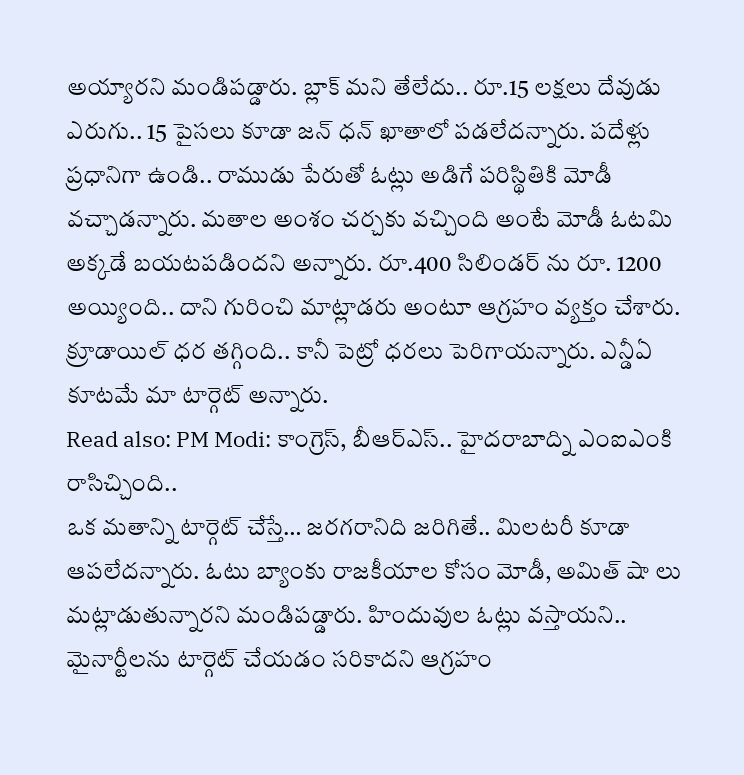అయ్యారని మండిపడ్డారు. బ్లాక్ మని తేలేదు.. రూ.15 లక్షలు దేవుడు ఎరుగు.. 15 పైసలు కూడా జన్ ధన్ ఖాతాలో పడలేదన్నారు. పదేళ్లు ప్రధానిగా ఉండి.. రాముడు పేరుతో ఓట్లు అడిగే పరిస్థితికి మోడీ వచ్చాడన్నారు. మతాల అంశం చర్చకు వచ్చింది అంటే మోడీ ఓటమి అక్కడే బయటపడిందని అన్నారు. రూ.400 సిలిండర్ ను రూ. 1200 అయ్యింది.. దాని గురించి మాట్లాడరు అంటూ ఆగ్రహం వ్యక్తం చేశారు. క్రూడాయిల్ ధర తగ్గింది.. కానీ పెట్రో ధరలు పెరిగాయన్నారు. ఎన్డీఏ కూటమే మా టార్గెట్ అన్నారు.
Read also: PM Modi: కాంగ్రెస్, బీఆర్ఎస్.. హైదరాబాద్ని ఎంఐఎంకి రాసిచ్చింది..
ఒక మతాన్ని టార్గెట్ చేస్తే… జరగరానిది జరిగితే.. మిలటరీ కూడా ఆపలేదన్నారు. ఓటు బ్యాంకు రాజకీయాల కోసం మోడీ, అమిత్ షా లు మట్లాడుతున్నారని మండిపడ్డారు. హిందువుల ఓట్లు వస్తాయని.. మైనార్టీలను టార్గెట్ చేయడం సరికాదని ఆగ్రహం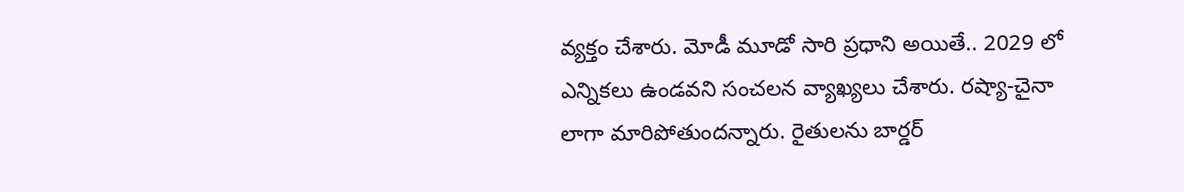వ్యక్తం చేశారు. మోడీ మూడో సారి ప్రధాని అయితే.. 2029 లో ఎన్నికలు ఉండవని సంచలన వ్యాఖ్యలు చేశారు. రష్యా-చైనా లాగా మారిపోతుందన్నారు. రైతులను బార్డర్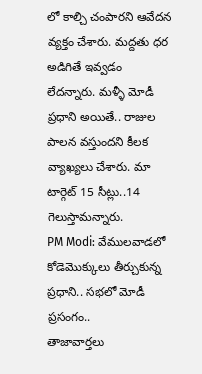లో కాల్చి చంపారని ఆవేదన వ్యక్తం చేశారు. మద్దతు ధర అడిగితే ఇవ్వడం లేదన్నారు. మళ్ళీ మోడీ ప్రధాని అయితే.. రాజుల పాలన వస్తుందని కీలక వ్యాఖ్యలు చేశారు. మా టార్గెట్ 15 సీట్లు..14 గెలుస్తామన్నారు.
PM Modi: వేములవాడలో కోడెమొక్కులు తీర్చుకున్న ప్రధాని.. సభలో మోడీ ప్రసంగం..
తాజావార్తలు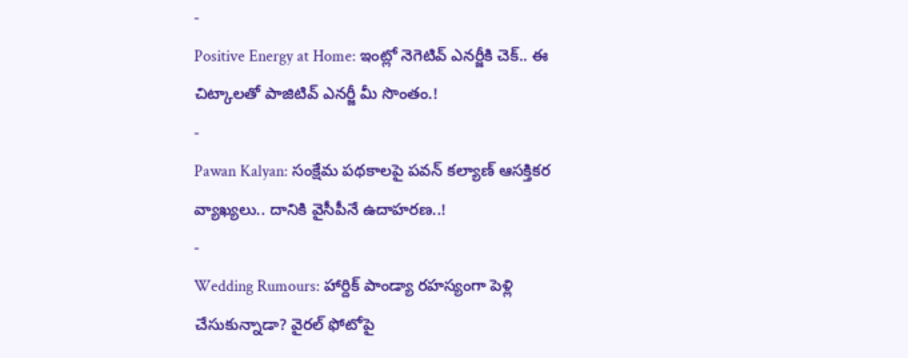-
Positive Energy at Home: ఇంట్లో నెగెటివ్ ఎనర్జీకి చెక్.. ఈ చిట్కాలతో పాజిటివ్ ఎనర్జీ మీ సొంతం.!
-
Pawan Kalyan: సంక్షేమ పథకాలపై పవన్ కల్యాణ్ ఆసక్తికర వ్యాఖ్యలు.. దానికి వైసీపీనే ఉదాహరణ..!
-
Wedding Rumours: హార్దిక్ పాండ్యా రహస్యంగా పెళ్లి చేసుకున్నాడా? వైరల్ ఫోటోపై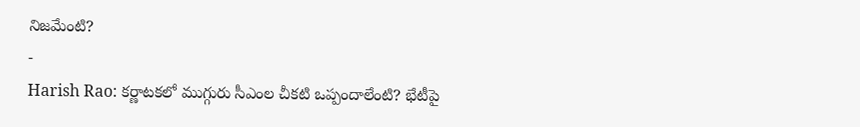నిజమేంటి?
-
Harish Rao: కర్ణాటకలో ముగ్గురు సీఎంల చీకటి ఒప్పందాలేంటి? భేటీపై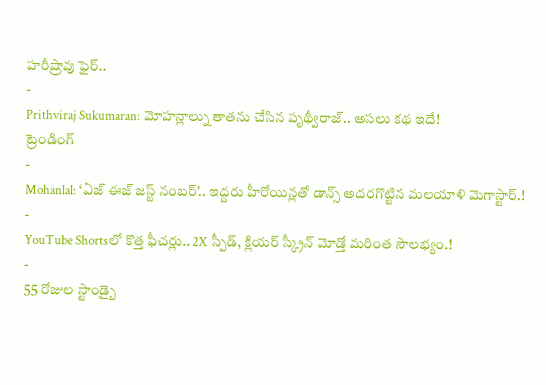హరీష్రావు ఫైర్..
-
Prithviraj Sukumaran: మోహన్లాల్ను తాతను చేసిన పృథ్వీరాజ్.. అసలు కథ ఇదే!
ట్రెండింగ్
-
Mohanlal: ‘ఏజ్ ఈజ్ జస్ట్ నంబర్’.. ఇద్దరు హీరోయిన్లతో డాన్స్ అదరగొట్టిన మలయాళి మెగాస్టార్.!
-
YouTube Shortsలో కొత్త ఫీచర్లు.. 2X స్పీడ్, క్లియర్ స్క్రీన్ మోడ్తో మరింత సౌలభ్యం.!
-
55 రోజుల స్టాండ్బై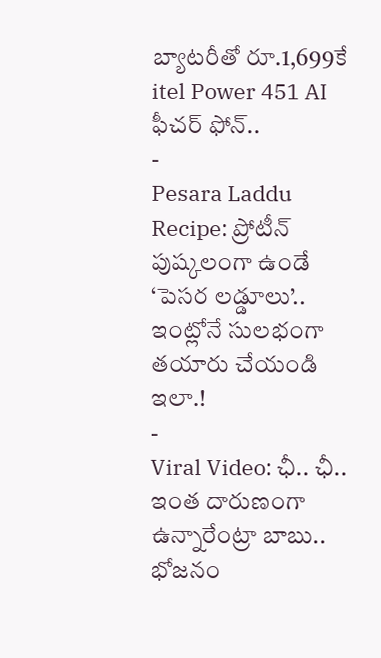బ్యాటరీతో రూ.1,699కే itel Power 451 AI ఫీచర్ ఫోన్..
-
Pesara Laddu Recipe: ప్రోటీన్ పుష్కలంగా ఉండే ‘పెసర లడ్డూలు’.. ఇంట్లోనే సులభంగా తయారు చేయండి ఇలా.!
-
Viral Video: ఛీ.. ఛీ.. ఇంత దారుణంగా ఉన్నారేంట్రా బాబు.. భోజనం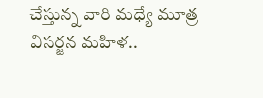చేస్తున్న వారి మధ్యే మూత్ర విసర్జన మహిళ..